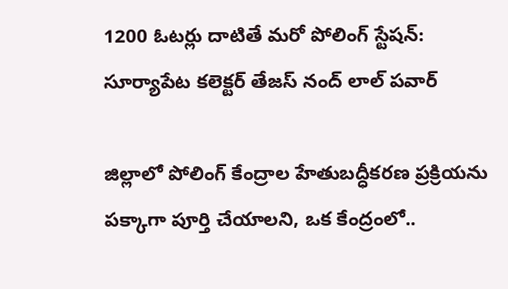1200 ఓటర్లు దాటితే మరో పోలింగ్ స్టేషన్: సూర్యాపేట కలెక్టర్ తేజస్ నంద్ లాల్ పవార్

జిల్లాలో పోలింగ్ కేంద్రాల హేతుబద్ధీకరణ ప్రక్రియను పక్కాగా పూర్తి చేయాలని, ఒక కేంద్రంలో..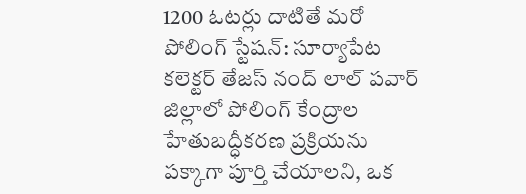1200 ఓటర్లు దాటితే మరో పోలింగ్ స్టేషన్: సూర్యాపేట కలెక్టర్ తేజస్ నంద్ లాల్ పవార్
జిల్లాలో పోలింగ్ కేంద్రాల హేతుబద్ధీకరణ ప్రక్రియను పక్కాగా పూర్తి చేయాలని, ఒక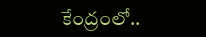కేంద్రంలో..